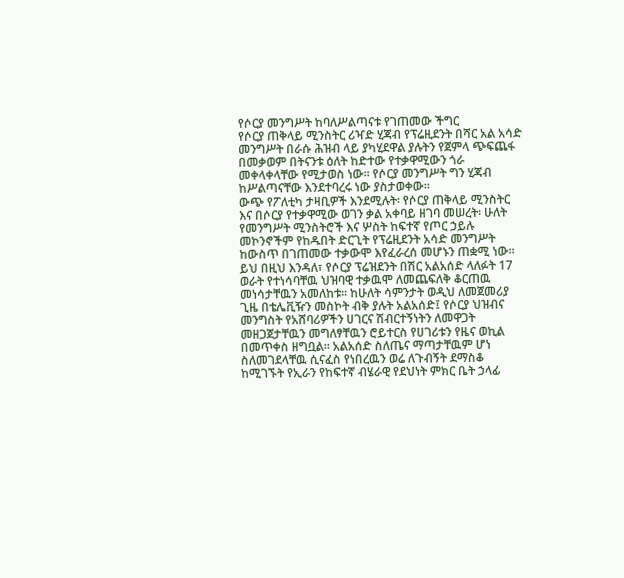የሶርያ መንግሥት ከባለሥልጣናቱ የገጠመው ችግር
የሶርያ ጠቅላይ ሚንስትር ሪዣድ ሂጃብ የፕሬዚደንት በሻር አል አሳድ መንግሥት በራሱ ሕዝብ ላይ ያካሂደዋል ያሉትን የጀምላ ጭፍጨፋ በመቃወም በትናንቱ ዕለት ከድተው የተቃዋሚውን ጎራ መቀላቀላቸው የሚታወስ ነው። የሶርያ መንግሥት ግን ሂጃብ ከሥልጣናቸው እንደተባረሩ ነው ያስታወቀው።
ውጭ የፖለቲካ ታዛቢዎች እንደሚሉት፡ የሶርያ ጠቅላይ ሚንስትር እና በሶርያ የተቃዋሚው ወገን ቃል አቀባይ ዘገባ መሠረት፡ ሁለት የመንግሥት ሚንስትሮች እና ሦስት ከፍተኛ የጦር ኃይሉ መኮንኖችም የከዱበት ድርጊት የፕሬዚደንት አሳድ መንግሥት ከውስጥ በገጠመው ተቃውሞ እየፈራረሰ መሆኑን ጠቋሚ ነው።
ይህ በዚህ እንዳለ፣ የሶርያ ፕሬዝደንት በሽር አልአሰድ ላለፉት 17 ወራት የተነሳባቸዉ ህዝባዊ ተቃዉሞ ለመጨፍለቅ ቆርጠዉ መነሳታቸዉን አመለከቱ። ከሁለት ሳምንታት ወዲህ ለመጀመሪያ ጊዜ በቴሌቪዥን መስኮት ብቅ ያሉት አልአሰድ፤ የሶርያ ህዝብና መንግስት የአሸባሪዎችን ሀገርና ሽብርተኝነትን ለመዋጋት መዘጋጀታቸዉን መግለፃቸዉን ሮይተርስ የሀገሪቱን የዜና ወኪል በመጥቀስ ዘግቧል። አልአሰድ ስለጤና ማጣታቸዉም ሆነ ስለመገደላቸዉ ሲናፈስ የነበረዉን ወሬ ለጉብኝት ደማስቆ ከሚገኙት የኢራን የከፍተኛ ብሄራዊ የደህነት ምክር ቤት ኃላፊ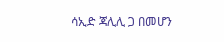ሳኢድ ጃሊሊ ጋ በመሆን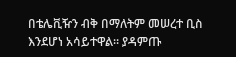በቴሌቪዥን ብቅ በማለትም መሠረተ ቢስ እንደሆነ አሳይተዋል። ያዳምጡ